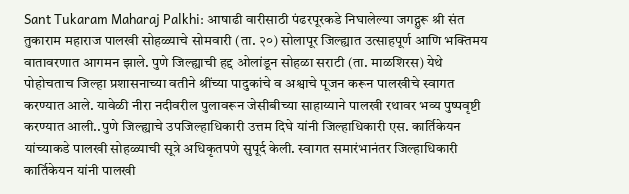Sant Tukaram Maharaj Palkhi: आषाढी वारीसाठी पंढरपूरकडे निघालेल्या जगद्गुरू श्री संत तुकाराम महाराज पालखी सोहळ्याचे सोमवारी (ता. २०) सोलापूर जिल्ह्यात उत्साहपूर्ण आणि भक्तिमय वातावरणात आगमन झाले. पुणे जिल्ह्याची हद्द ओलांडून सोहळा सराटी (ता. माळशिरस) येथे पोहोचताच जिल्हा प्रशासनाच्या वतीने श्रींच्या पादुकांचे व अश्वाचे पूजन करून पालखीचे स्वागत करण्यात आले. यावेळी नीरा नदीवरील पुलावरून जेसीबीच्या साहाय्याने पालखी रथावर भव्य पुष्पवृष्टी करण्यात आली..पुणे जिल्ह्याचे उपजिल्हाधिकारी उत्तम दिघे यांनी जिल्हाधिकारी एस. कार्तिकेयन यांच्याकडे पालखी सोहळ्याची सूत्रे अधिकृतपणे सुपूर्द केली. स्वागत समारंभानंतर जिल्हाधिकारी कार्तिकेयन यांनी पालखी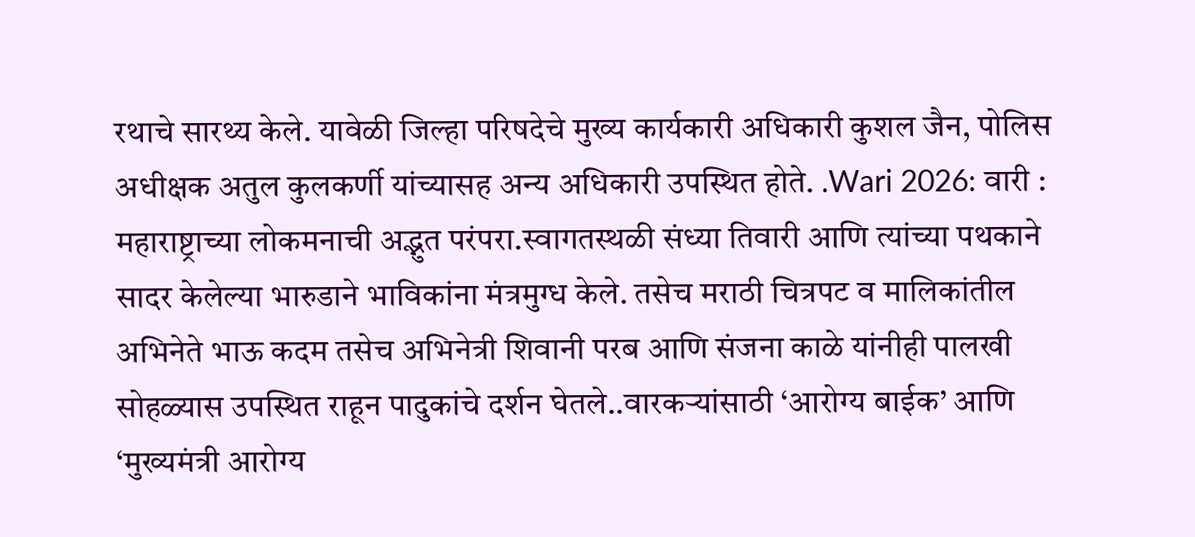रथाचे सारथ्य केले. यावेळी जिल्हा परिषदेचे मुख्य कार्यकारी अधिकारी कुशल जैन, पोलिस अधीक्षक अतुल कुलकर्णी यांच्यासह अन्य अधिकारी उपस्थित होते. .Wari 2026: वारी : महाराष्ट्राच्या लोकमनाची अद्भुत परंपरा.स्वागतस्थळी संध्या तिवारी आणि त्यांच्या पथकाने सादर केलेल्या भारुडाने भाविकांना मंत्रमुग्ध केले. तसेच मराठी चित्रपट व मालिकांतील अभिनेते भाऊ कदम तसेच अभिनेत्री शिवानी परब आणि संजना काळे यांनीही पालखी सोहळ्यास उपस्थित राहून पादुकांचे दर्शन घेतले..वारकऱ्यांसाठी ‘आरोग्य बाईक’ आणि ‘मुख्यमंत्री आरोग्य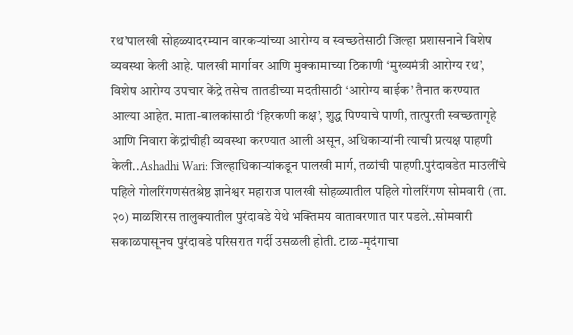रथ’पालखी सोहळ्यादरम्यान वारकऱ्यांच्या आरोग्य व स्वच्छतेसाठी जिल्हा प्रशासनाने विशेष व्यवस्था केली आहे. पालखी मार्गावर आणि मुक्कामाच्या ठिकाणी ‘मुख्यमंत्री आरोग्य रथ’, विशेष आरोग्य उपचार केंद्रे तसेच तातडीच्या मदतीसाठी ‘आरोग्य बाईक’ तैनात करण्यात आल्या आहेत. माता-बालकांसाठी ‘हिरकणी कक्ष’, शुद्ध पिण्याचे पाणी, तात्पुरती स्वच्छतागृहे आणि निवारा केंद्रांचीही व्यवस्था करण्यात आली असून, अधिकाऱ्यांनी त्याची प्रत्यक्ष पाहणी केली..Ashadhi Wari: जिल्हाधिकाऱ्यांकडून पालखी मार्ग, तळांची पाहणी.पुरंदावडेत माउलींचे पहिले गोलरिंगणसंतश्रेष्ठ ज्ञानेश्वर महाराज पालखी सोहळ्यातील पहिले गोलरिंगण सोमवारी (ता. २०) माळशिरस तालुक्यातील पुरंदावडे येथे भक्तिमय वातावरणात पार पडले..सोमवारी सकाळपासूनच पुरंदावडे परिसरात गर्दी उसळली होती. टाळ-मृदंगाचा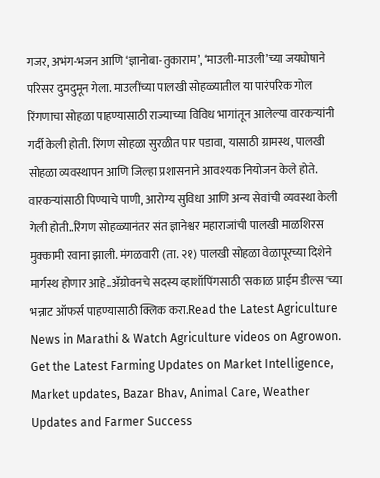गजर, अभंग-भजन आणि ‘ज्ञानोबा-तुकाराम’, ‘माउली-माउली’च्या जयघोषाने परिसर दुमदुमून गेला. माउलींच्या पालखी सोहळ्यातील या पारंपरिक गोल रिंगणाचा सोहळा पाहण्यासाठी राज्याच्या विविध भागांतून आलेल्या वारकऱ्यांनी गर्दी केली होती. रिंगण सोहळा सुरळीत पार पडावा, यासाठी ग्रामस्थ, पालखी सोहळा व्यवस्थापन आणि जिल्हा प्रशासनाने आवश्यक नियोजन केले होते. वारकऱ्यांसाठी पिण्याचे पाणी, आरोग्य सुविधा आणि अन्य सेवांची व्यवस्था केली गेली होती..रिंगण सोहळ्यानंतर संत ज्ञानेश्वर महाराजांची पालखी माळशिरस मुक्कामी रवाना झाली. मंगळवारी (ता. २१) पालखी सोहळा वेळापूरच्या दिशेने मार्गस्थ होणार आहे..ॲग्रोवनचे सदस्य व्हाशॉपिंगसाठी 'सकाळ प्राईम डील्स'च्या भन्नाट ऑफर्स पाहण्यासाठी क्लिक करा.Read the Latest Agriculture News in Marathi & Watch Agriculture videos on Agrowon. Get the Latest Farming Updates on Market Intelligence, Market updates, Bazar Bhav, Animal Care, Weather Updates and Farmer Success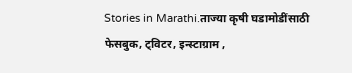Stories in Marathi.ताज्या कृषी घडामोडींसाठी फेसबुक, ट्विटर, इन्स्टाग्राम ,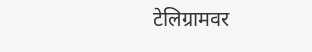टेलिग्रामवर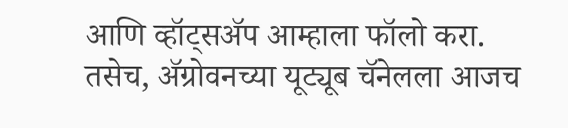आणि व्हॉट्सॲप आम्हाला फॉलो करा. तसेच, ॲग्रोवनच्या यूट्यूब चॅनेलला आजच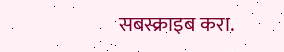सबस्क्राइब करा.